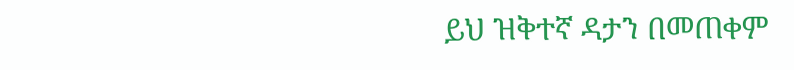ይህ ዝቅተኛ ዳታን በመጠቀም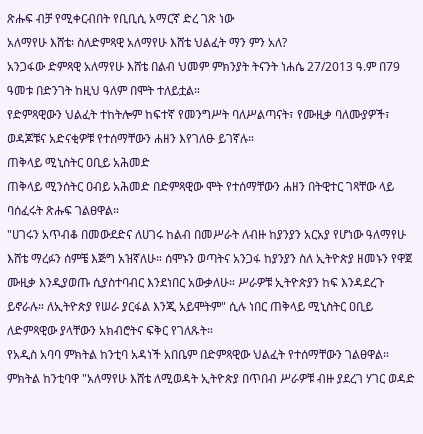ጽሑፍ ብቻ የሚቀርብበት የቢቢሲ አማርኛ ድረ ገጽ ነው
አለማየሁ እሸቴ፡ ስለድምጻዊ አለማየሁ እሸቴ ህልፈት ማን ምን አለ?
አንጋፋው ድምጻዊ አለማየሁ እሸቴ በልብ ህመም ምክንያት ትናንት ነሐሴ 27/2013 ዓ.ም በ79 ዓመቱ በድንገት ከዚህ ዓለም በሞት ተለይቷል።
የድምጻዊውን ህልፈት ተከትሎም ከፍተኛ የመንግሥት ባለሥልጣናት፣ የሙዚቃ ባለሙያዎች፣ ወዳጆቹና አድናቂዎቹ የተሰማቸውን ሐዘን እየገለፁ ይገኛሉ።
ጠቅላይ ሚኒስትር ዐቢይ አሕመድ
ጠቅላይ ሚንሰትር ዐብይ አሕመድ በድምጻዊው ሞት የተሰማቸውን ሐዘን በትዊተር ገጻቸው ላይ ባሰፈሩት ጽሑፍ ገልፀዋል።
"ሀገሩን አጥብቆ በመውደድና ለሀገሩ ከልብ በመሥራት ለብዙ ከያንያን አርአያ የሆነው ዓለማየሁ እሸቴ ማረፉን ሰምቼ እጅግ አዝኛለሁ። ሰሞኑን ወጣትና አንጋፋ ከያንያን ስለ ኢትዮጵያ ዘመኑን የዋጀ ሙዚቃ እንዲያወጡ ሲያስተባብር እንደነበር አውቃለሁ። ሥራዎቹ ኢትዮጵያን ከፍ እንዳደረጉ ይኖራሉ። ለኢትዮጵያ የሠራ ያርፋል እንጂ አይሞትም" ሲሉ ነበር ጠቅላይ ሚኒስትር ዐቢይ ለድምጻዊው ያላቸውን አክብሮትና ፍቅር የገለጹት።
የአዲስ አባባ ምክትል ከንቲባ አዳነች አበቤም በድምጻዊው ህልፈት የተሰማቸውን ገልፀዋል።
ምክትል ከንቲባዋ "አለማየሁ እሸቴ ለሚወዳት ኢትዮጵያ በጥበብ ሥራዎቹ ብዙ ያደረገ ሃገር ወዳድ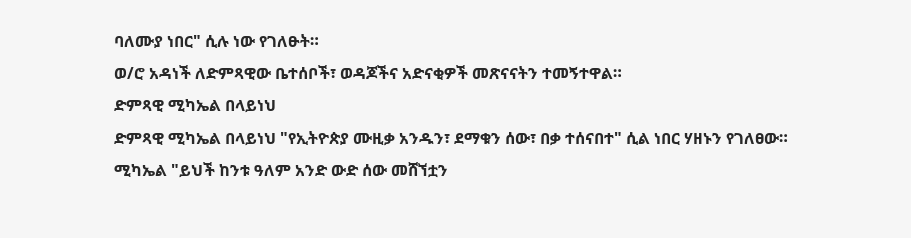ባለሙያ ነበር" ሲሉ ነው የገለፁት።
ወ/ሮ አዳነች ለድምጻዊው ቤተሰቦች፣ ወዳጆችና አድናቂዎች መጽናናትን ተመኝተዋል።
ድምጻዊ ሚካኤል በላይነህ
ድምጻዊ ሚካኤል በላይነህ "የኢትዮጵያ ሙዚቃ አንዱን፣ ደማቁን ሰው፣ በቃ ተሰናበተ" ሲል ነበር ሃዘኑን የገለፀው።
ሚካኤል "ይህች ከንቱ ዓለም አንድ ውድ ሰው መሸኘቷን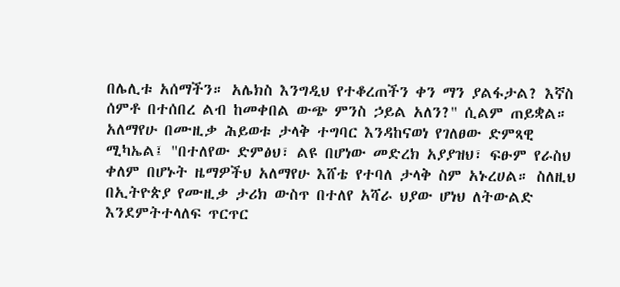በሌሊቱ አሰማችን። አሌክስ እንግዲህ የተቆረጠችን ቀን ማን ያልፋታል? እኛስ ሰምቶ በተሰበረ ልብ ከመቀበል ውጭ ምንስ ኃይል አለን?" ሲልም ጠይቋል።
አለማየሁ በሙዚቃ ሕይወቱ ታላቅ ተግባር እንዳከናወነ የገለፀው ድምጻዊ ሚካኤል፤ "በተለየው ድምፅህ፣ ልዩ በሆነው መድረክ አያያዝህ፣ ፍፁም የራስህ ቀለም በሆኑት ዜማዎችህ አለማየሁ እሸቴ የተባለ ታላቅ ስም አኑረሀል። ስለዚህ በኢትዮጵያ የሙዚቃ ታሪክ ውስጥ በተለየ አሻራ ህያው ሆነህ ለትውልድ እንደምትተላለፍ ጥርጥር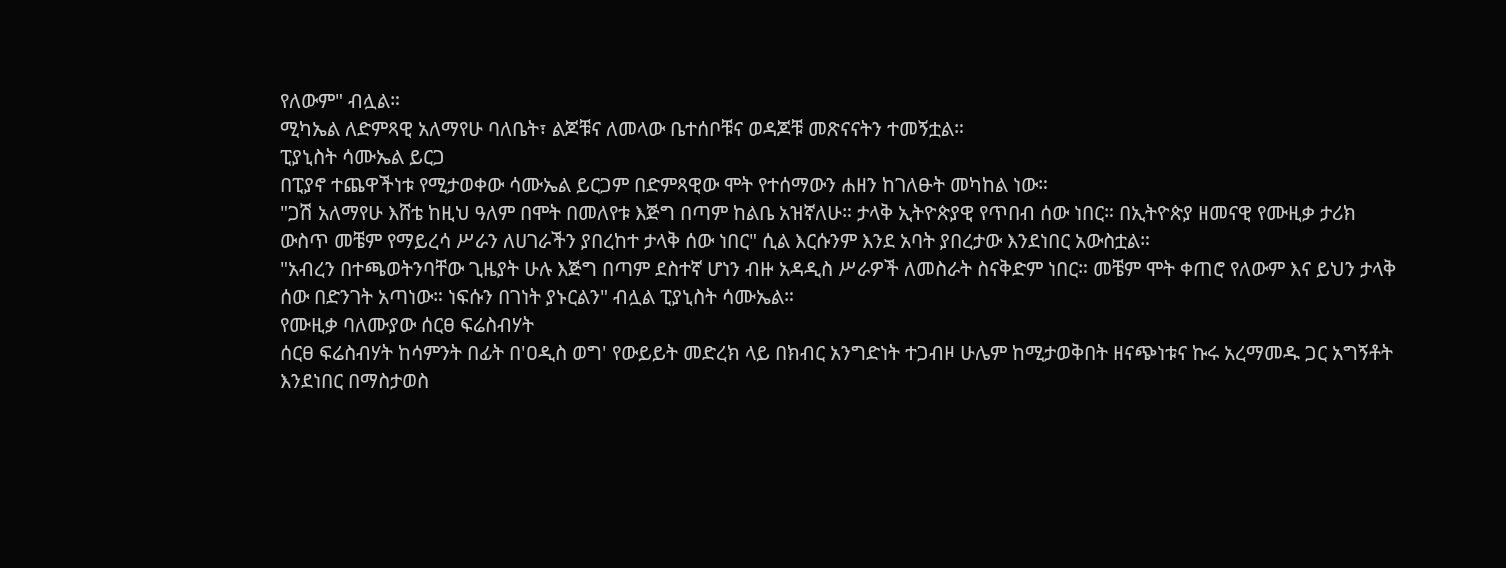የለውም" ብሏል።
ሚካኤል ለድምጻዊ አለማየሁ ባለቤት፣ ልጆቹና ለመላው ቤተሰቦቹና ወዳጆቹ መጽናናትን ተመኝቷል።
ፒያኒስት ሳሙኤል ይርጋ
በፒያኖ ተጨዋችነቱ የሚታወቀው ሳሙኤል ይርጋም በድምጻዊው ሞት የተሰማውን ሐዘን ከገለፁት መካከል ነው።
"ጋሽ አለማየሁ እሸቴ ከዚህ ዓለም በሞት በመለየቱ እጅግ በጣም ከልቤ አዝኛለሁ። ታላቅ ኢትዮጵያዊ የጥበብ ሰው ነበር። በኢትዮጵያ ዘመናዊ የሙዚቃ ታሪክ ውስጥ መቼም የማይረሳ ሥራን ለሀገራችን ያበረከተ ታላቅ ሰው ነበር" ሲል እርሱንም እንደ አባት ያበረታው እንደነበር አውስቷል።
"አብረን በተጫወትንባቸው ጊዜያት ሁሉ እጅግ በጣም ደስተኛ ሆነን ብዙ አዳዲስ ሥራዎች ለመስራት ስናቅድም ነበር። መቼም ሞት ቀጠሮ የለውም እና ይህን ታላቅ ሰው በድንገት አጣነው። ነፍሱን በገነት ያኑርልን" ብሏል ፒያኒስት ሳሙኤል።
የሙዚቃ ባለሙያው ሰርፀ ፍሬስብሃት
ሰርፀ ፍሬስብሃት ከሳምንት በፊት በ'ዐዲስ ወግ' የውይይት መድረክ ላይ በክብር አንግድነት ተጋብዞ ሁሌም ከሚታወቅበት ዘናጭነቱና ኩሩ አረማመዱ ጋር አግኝቶት እንደነበር በማስታወስ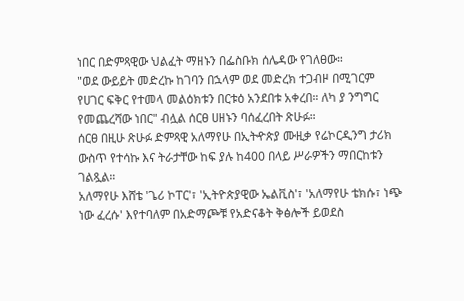ነበር በድምጻዊው ህልፈት ማዘኑን በፌስቡክ ሰሌዳው የገለፀው።
"ወደ ውይይት መድረኩ ከገባን በኋላም ወደ መድረክ ተጋብዞ በሚገርም የሀገር ፍቅር የተመላ መልዕክቱን በርቱዕ አንደበቱ አቀረበ። ለካ ያ ንግግር የመጨረሻው ነበር" ብሏል ሰርፀ ሀዘኑን ባሰፈረበት ጽሁፉ።
ሰርፀ በዚሁ ጽሁፉ ድምጻዊ አለማየሁ በኢትዯጵያ ሙዚቃ የሬኮርዲንግ ታሪክ ውስጥ የተሳኩ እና ትራታቸው ከፍ ያሉ ከ400 በላይ ሥራዎችን ማበርከቱን ገልጿል።
አለማየሁ እሸቴ 'ጌሪ ኮፐር'፣ 'ኢትዮጵያዊው ኤልቪስ'፣ 'አለማየሁ ቴክሱ፣ ነጭ ነው ፈረሱ' እየተባለም በአድማጮቹ የአድናቆት ቅፅሎች ይወደስ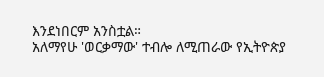እንደነበርም አንስቷል።
አለማየሁ 'ወርቃማው' ተብሎ ለሚጠራው የኢትዮጵያ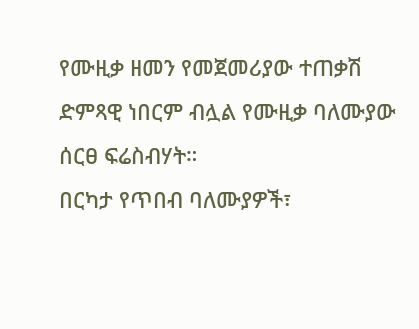የሙዚቃ ዘመን የመጀመሪያው ተጠቃሽ ድምጻዊ ነበርም ብሏል የሙዚቃ ባለሙያው ሰርፀ ፍሬስብሃት።
በርካታ የጥበብ ባለሙያዎች፣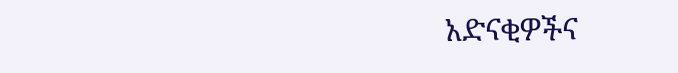አድናቂዎችና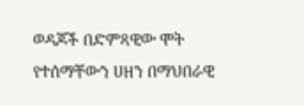ወዳጆች በድምጻዊው ሞት የተሰማቸውን ሀዘን በማህበራዊ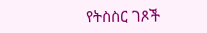የትስስር ገጾች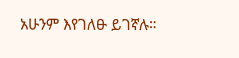አሁንም እየገለፁ ይገኛሉ።